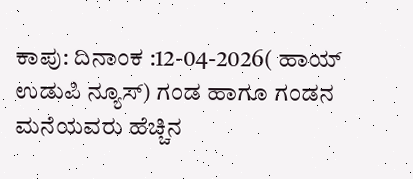ಕಾಪು: ದಿನಾಂಕ :12-04-2026( ಹಾಯ್ ಉಡುಪಿ ನ್ಯೂಸ್) ಗಂಡ ಹಾಗೂ ಗಂಡನ ಮನೆಯವರು ಹೆಚ್ಚಿನ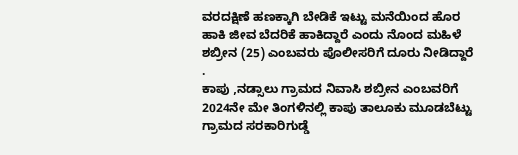ವರದಕ್ಷಿಣೆ ಹಣಕ್ಕಾಗಿ ಬೇಡಿಕೆ ಇಟ್ಟು ಮನೆಯಿಂದ ಹೊರ ಹಾಕಿ ಜೀವ ಬೆದರಿಕೆ ಹಾಕಿದ್ದಾರೆ ಎಂದು ನೊಂದ ಮಹಿಳೆ ಶಬ್ರೀನ (25) ಎಂಬವರು ಪೊಲೀಸರಿಗೆ ದೂರು ನೀಡಿದ್ದಾರೆ .
ಕಾಪು ,ನಡ್ಸಾಲು ಗ್ರಾಮದ ನಿವಾಸಿ ಶಬ್ರೀನ ಎಂಬವರಿಗೆ 2024ನೇ ಮೇ ತಿಂಗಳಿನಲ್ಲಿ ಕಾಪು ತಾಲೂಕು ಮೂಡಬೆಟ್ಟು ಗ್ರಾಮದ ಸರಕಾರಿಗುಡ್ಡೆ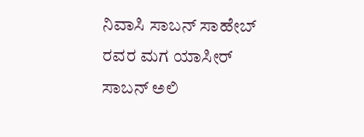ನಿವಾಸಿ ಸಾಬನ್ ಸಾಹೇಬ್ ರವರ ಮಗ ಯಾಸೀರ್ ಸಾಬನ್ ಅಲಿ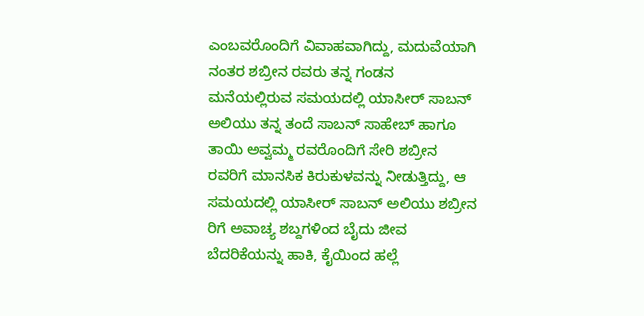ಎಂಬವರೊಂದಿಗೆ ವಿವಾಹವಾಗಿದ್ದು, ಮದುವೆಯಾಗಿ ನಂತರ ಶಬ್ರೀನ ರವರು ತನ್ನ ಗಂಡನ ಮನೆಯಲ್ಲಿರುವ ಸಮಯದಲ್ಲಿ ಯಾಸೀರ್ ಸಾಬನ್ ಅಲಿಯು ತನ್ನ ತಂದೆ ಸಾಬನ್ ಸಾಹೇಬ್ ಹಾಗೂ ತಾಯಿ ಅವ್ವಮ್ಮ ರವರೊಂದಿಗೆ ಸೇರಿ ಶಬ್ರೀನ ರವರಿಗೆ ಮಾನಸಿಕ ಕಿರುಕುಳವನ್ನು ನೀಡುತ್ತಿದ್ದು, ಆ ಸಮಯದಲ್ಲಿ ಯಾಸೀರ್ ಸಾಬನ್ ಅಲಿಯು ಶಬ್ರೀನ ರಿಗೆ ಅವಾಚ್ಯ ಶಬ್ದಗಳಿಂದ ಬೈದು ಜೀವ ಬೆದರಿಕೆಯನ್ನು ಹಾಕಿ, ಕೈಯಿಂದ ಹಲ್ಲೆ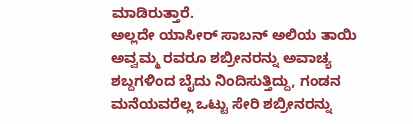ಮಾಡಿರುತ್ತಾರೆ.
ಅಲ್ಲದೇ ಯಾಸೀರ್ ಸಾಬನ್ ಅಲಿಯ ತಾಯಿ ಅವ್ವಮ್ಮ ರವರೂ ಶಬ್ರೀನರನ್ನು ಅವಾಚ್ಯ ಶಬ್ದಗಳಿಂದ ಬೈದು ನಿಂದಿಸುತ್ತಿದ್ದು, ಗಂಡನ ಮನೆಯವರೆಲ್ಲ ಒಟ್ಟು ಸೇರಿ ಶಬ್ರೀನರನ್ನು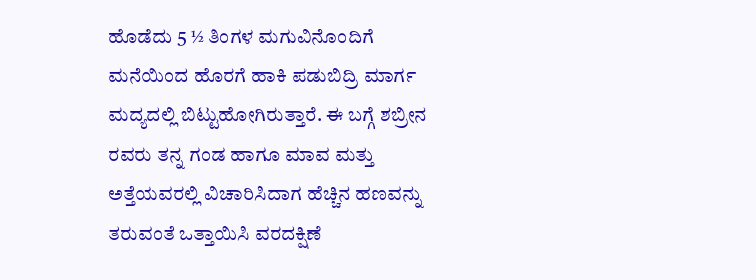ಹೊಡೆದು 5 ½ ತಿಂಗಳ ಮಗುವಿನೊಂದಿಗೆ ಮನೆಯಿಂದ ಹೊರಗೆ ಹಾಕಿ ಪಡುಬಿದ್ರಿ ಮಾರ್ಗ ಮದ್ಯದಲ್ಲಿ ಬಿಟ್ಟುಹೋಗಿರುತ್ತಾರೆ. ಈ ಬಗ್ಗೆ ಶಬ್ರೀನ ರವರು ತನ್ನ ಗಂಡ ಹಾಗೂ ಮಾವ ಮತ್ತು ಅತ್ತೆಯವರಲ್ಲಿ ವಿಚಾರಿಸಿದಾಗ ಹೆಚ್ಚಿನ ಹಣವನ್ನು ತರುವಂತೆ ಒತ್ತಾಯಿಸಿ ವರದಕ್ಷಿಣೆ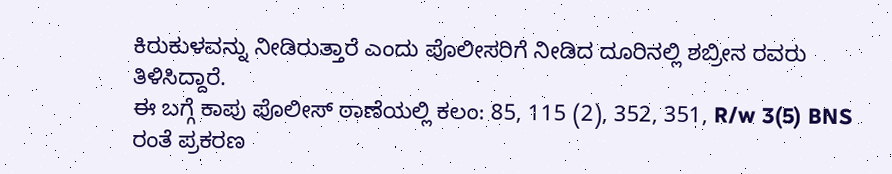ಕಿರುಕುಳವನ್ನು ನೀಡಿರುತ್ತಾರೆ ಎಂದು ಪೊಲೀಸರಿಗೆ ನೀಡಿದ ದೂರಿನಲ್ಲಿ ಶಬ್ರೀನ ರವರು ತಿಳಿಸಿದ್ದಾರೆ.
ಈ ಬಗ್ಗೆ ಕಾಪು ಪೊಲೀಸ್ ಠಾಣೆಯಲ್ಲಿ ಕಲಂ: 85, 115 (2), 352, 351, R/w 3(5) BNS ರಂತೆ ಪ್ರಕರಣ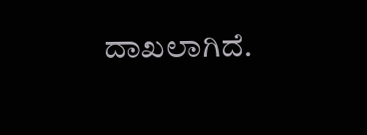ದಾಖಲಾಗಿದೆ.